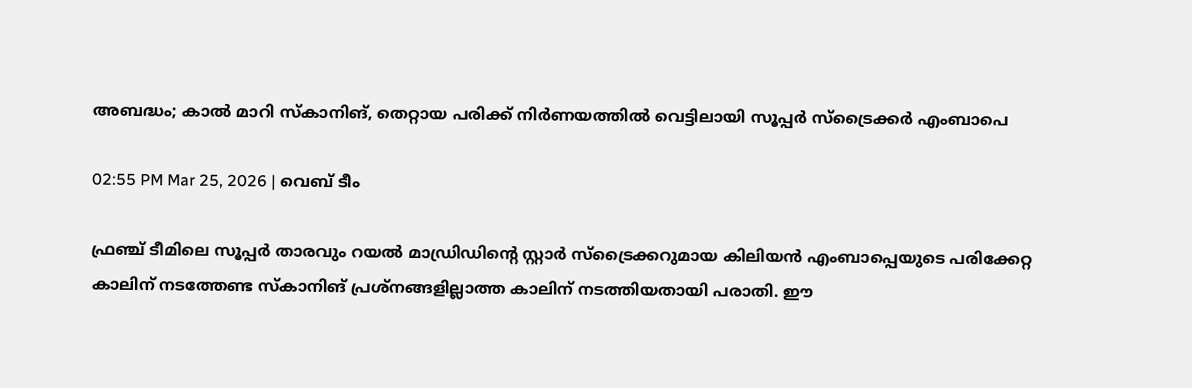അബദ്ധം; കാല്‍ മാറി സ്‌കാനിങ്, തെറ്റായ പരിക്ക് നിര്‍ണയത്തില്‍ വെട്ടിലായി സൂപ്പര്‍ സ്‌ട്രൈക്കര്‍ എംബാപെ

02:55 PM Mar 25, 2026 | വെബ് ടീം

ഫ്രഞ്ച് ടീമിലെ സൂപ്പർ താരവും റയല്‍ മാഡ്രിഡിന്റെ സ്റ്റാര്‍ സ്‌ട്രൈക്കറുമായ കിലിയന്‍ എംബാപ്പെയുടെ പരിക്കേറ്റ കാലിന് നടത്തേണ്ട സ്കാനിങ് പ്രശ്‌നങ്ങളില്ലാത്ത കാലിന് നടത്തിയതായി പരാതി. ഈ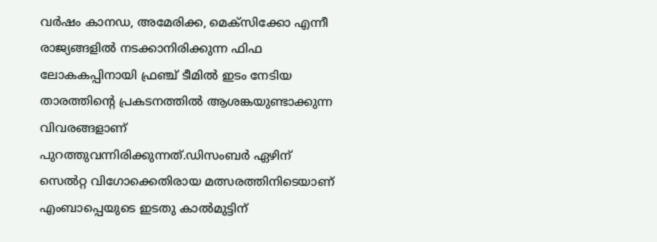വര്‍ഷം കാനഡ, അമേരിക്ക, മെക്‌സിക്കോ എന്നീ രാജ്യങ്ങളില്‍ നടക്കാനിരിക്കുന്ന ഫിഫ ലോകകപ്പിനായി ഫ്രഞ്ച് ടീമില്‍ ഇടം നേടിയ താരത്തിന്റെ പ്രകടനത്തില്‍ ആശങ്കയുണ്ടാക്കുന്ന വിവരങ്ങളാണ് പുറത്തുവന്നിരിക്കുന്നത്.ഡിസംബർ ഏഴിന് സെൽറ്റ വിഗോക്കെതിരായ മത്സരത്തിനിടെയാണ് എംബാപ്പെയുടെ ഇടതു കാൽമുട്ടിന്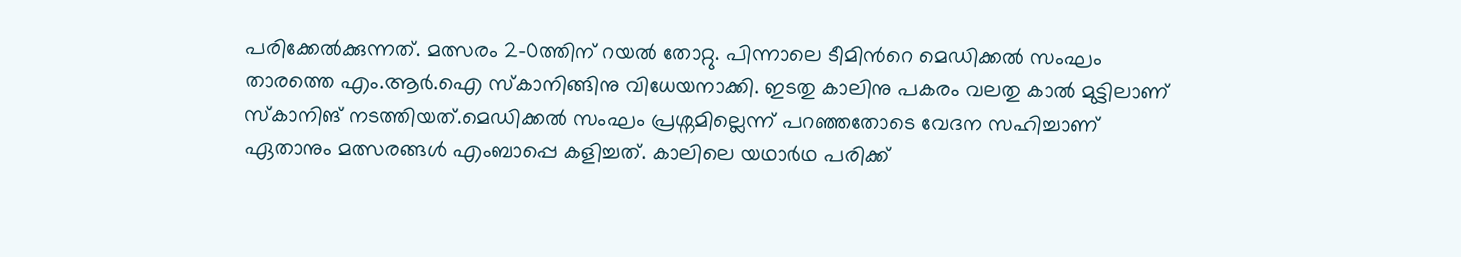പരിക്കേൽക്കുന്നത്. മത്സരം 2-0ത്തിന് റയൽ തോറ്റു. പിന്നാലെ ടീമിന്‍റെ മെഡിക്കൽ സംഘം താരത്തെ എം.ആർ.ഐ സ്കാനിങ്ങിനു വിധേയനാക്കി. ഇടതു കാലിനു പകരം വലതു കാൽ മുട്ടിലാണ് സ്കാനിങ് നടത്തിയത്.മെഡിക്കൽ സംഘം പ്രശ്നമില്ലെന്ന് പറഞ്ഞതോടെ വേദന സഹിച്ചാണ് ഏതാനും മത്സരങ്ങൾ എംബാപ്പെ കളിച്ചത്. കാലിലെ യഥാർഥ പരിക്ക്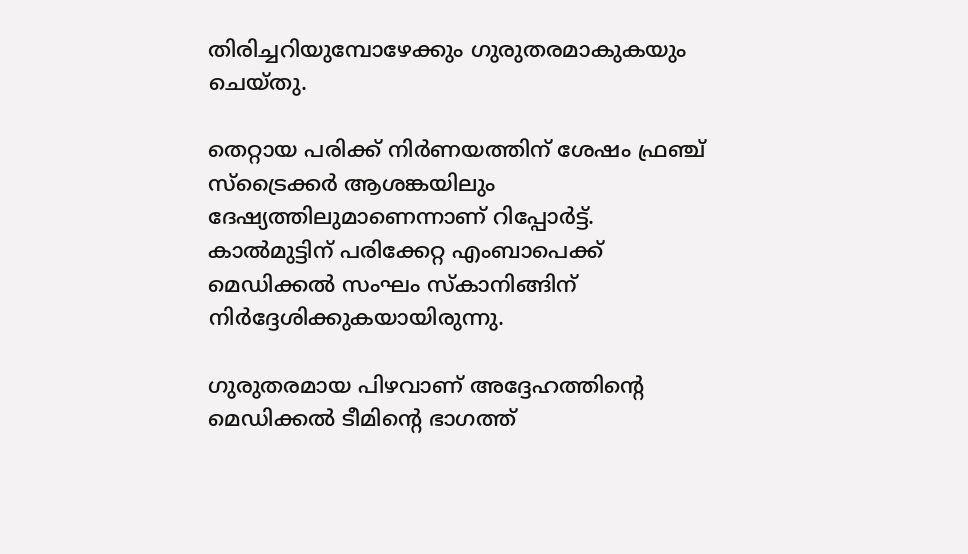തിരിച്ചറിയുമ്പോഴേക്കും ഗുരുതരമാകുകയും ചെയ്തു.

തെറ്റായ പരിക്ക് നിര്‍ണയത്തിന് ശേഷം ഫ്രഞ്ച് സ്‌ട്രൈക്കര്‍ ആശങ്കയിലും ദേഷ്യത്തിലുമാണെന്നാണ് റിപ്പോര്‍ട്ട്. കാല്‍മുട്ടിന് പരിക്കേറ്റ എംബാപെക്ക് മെഡിക്കല്‍ സംഘം സ്‌കാനിങ്ങിന് നിര്‍ദ്ദേശിക്കുകയായിരുന്നു.

ഗുരുതരമായ പിഴവാണ് അദ്ദേഹത്തിന്റെ മെഡിക്കല്‍ ടീമിന്റെ ഭാഗത്ത്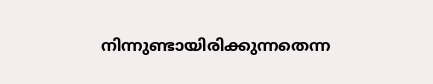നിന്നുണ്ടായിരിക്കുന്നതെന്ന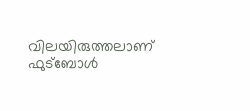വിലയിരുത്തലാണ് ഫുട്‌ബോള്‍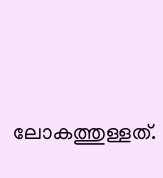ലോകത്തുള്ളത്.